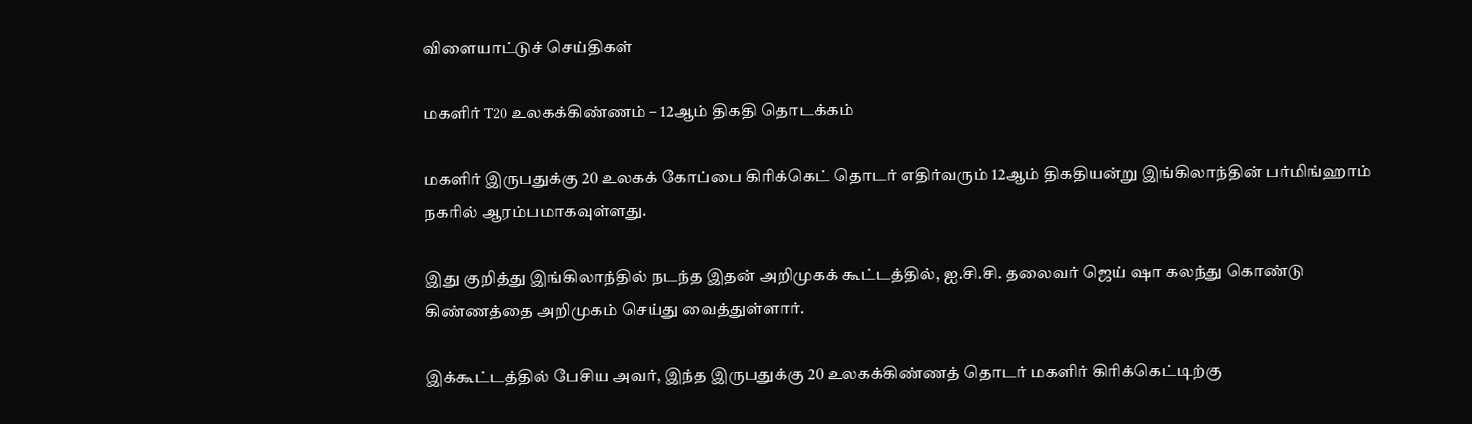விளையாட்டுச் செய்திகள்

மகளிர் T20 உலகக்கிண்ணம் – 12ஆம் திகதி தொடக்கம்

மகளிர் இருபதுக்கு 20 உலகக் கோப்பை கிரிக்கெட் தொடர் எதிர்வரும் 12ஆம் திகதியன்று இங்கிலாந்தின் பர்மிங்ஹாம் நகரில் ஆரம்பமாகவுள்ளது.

இது குறித்து இங்கிலாந்தில் நடந்த இதன் அறிமுகக் கூட்டத்தில், ஐ.சி.சி. தலைவர் ஜெய் ஷா கலந்து கொண்டு கிண்ணத்தை அறிமுகம் செய்து வைத்துள்ளார்.

இக்கூட்டத்தில் பேசிய அவர், இந்த இருபதுக்கு 20 உலகக்கிண்ணத் தொடர் மகளிர் கிரிக்கெட்டிற்கு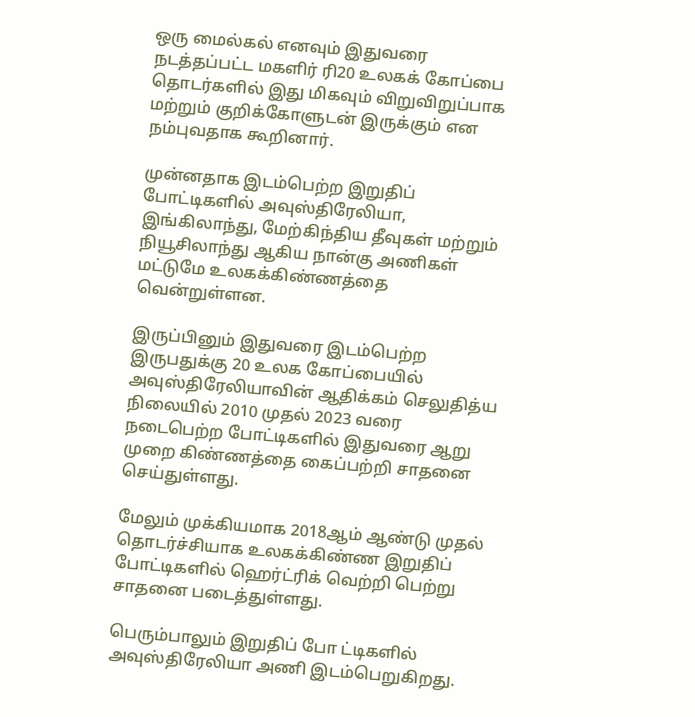ஒரு மைல்கல் எனவும் இதுவரை நடத்தப்பட்ட மகளிர் ரி20 உலகக் கோப்பை தொடர்களில் இது மிகவும் விறுவிறுப்பாக மற்றும் குறிக்கோளுடன் இருக்கும் என நம்புவதாக கூறினார்.

முன்னதாக இடம்பெற்ற இறுதிப் போட்டிகளில் அவுஸ்திரேலியா, இங்கிலாந்து, மேற்கிந்திய தீவுகள் மற்றும் நியூசிலாந்து ஆகிய நான்கு அணிகள் மட்டுமே உலகக்கிண்ணத்தை வென்றுள்ளன.

இருப்பினும் இதுவரை இடம்பெற்ற இருபதுக்கு 20 உலக கோப்பையில் அவுஸ்திரேலியாவின் ஆதிக்கம் செலுதித்ய நிலையில் 2010 முதல் 2023 வரை நடைபெற்ற போட்டிகளில் இதுவரை ஆறு முறை கிண்ணத்தை கைப்பற்றி சாதனை செய்துள்ளது.

மேலும் முக்கியமாக 2018ஆம் ஆண்டு முதல் தொடர்ச்சியாக உலகக்கிண்ண இறுதிப் போட்டிகளில் ஹெர்ட்ரிக் வெற்றி பெற்று சாதனை படைத்துள்ளது.

பெரும்பாலும் இறுதிப் போ ட்டிகளில் அவுஸ்திரேலியா அணி இடம்பெறுகிறது.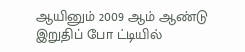ஆயினும் 2009 ஆம் ஆண்டு இறுதிப் போ ட்டியில்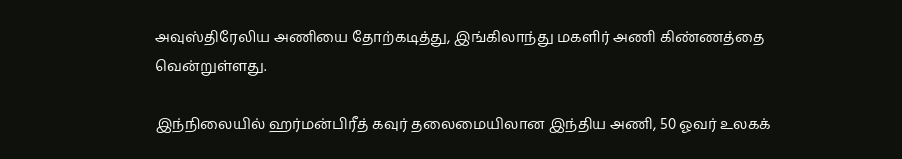அவுஸ்திரேலிய அணியை தோற்கடித்து, இங்கிலாந்து மகளிர் அணி கிண்ணத்தை வென்றுள்ளது.

இந்நிலையில் ஹர்மன்பிரீத் கவுர் தலைமையிலான இந்திய அணி, 50 ஓவர் உலகக்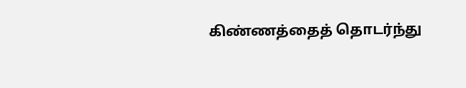கிண்ணத்தைத் தொடர்ந்து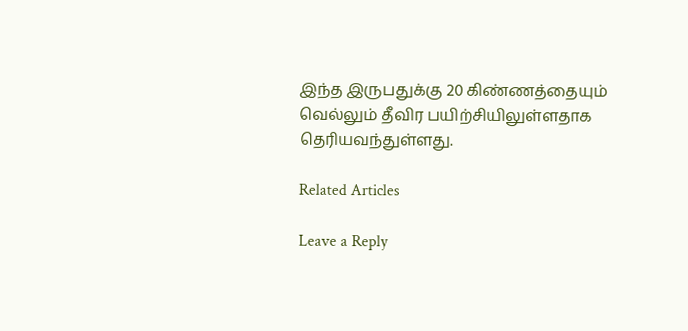இந்த இருபதுக்கு 20 கிண்ணத்தையும் வெல்லும் தீவிர பயிற்சியிலுள்ளதாக தெரியவந்துள்ளது.

Related Articles

Leave a Reply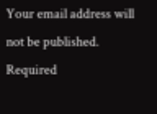Your email address will not be published. Required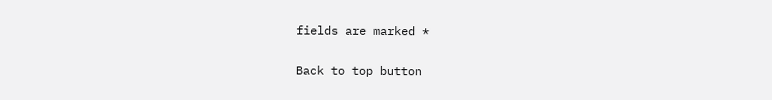fields are marked *

Back to top button